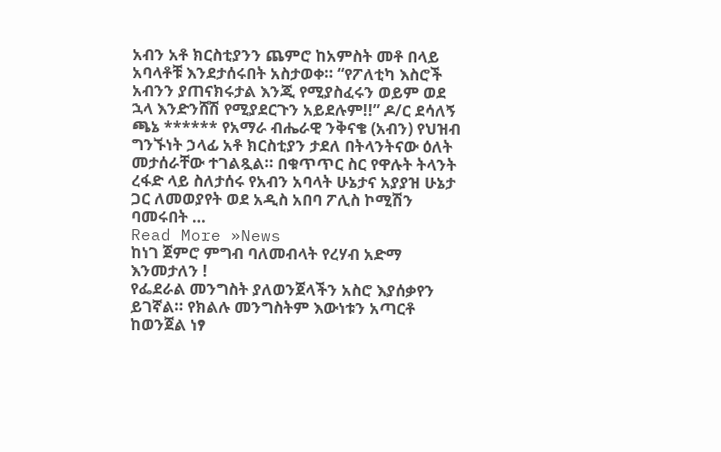አብን አቶ ክርስቲያንን ጨምሮ ከአምስት መቶ በላይ አባላቶቹ እንደታሰሩበት አስታወቀ። “የፖለቲካ እስሮች አብንን ያጠናክሩታል እንጂ የሚያስፈሩን ወይም ወደ ኋላ እንድንሸሽ የሚያደርጉን አይደሉም!!” ዶ/ር ደሳለኝ ጫኔ ****** የአማራ ብሔራዊ ንቅናቄ (አብን) የህዝብ ግንኙነት ኃላፊ አቶ ክርስቲያን ታደለ በትላንትናው ዕለት መታሰራቸው ተገልጿል። በቁጥጥር ስር የዋሉት ትላንት ረፋድ ላይ ስለታሰሩ የአብን አባላት ሁኔታና አያያዝ ሁኔታ ጋር ለመወያየት ወደ አዲስ አበባ ፖሊስ ኮሚሽን ባመሩበት …
Read More »News
ከነገ ጀምሮ ምግብ ባለመብላት የረሃብ አድማ እንመታለን !
የፌደራል መንግስት ያለወንጀላችን አስሮ እያሰቃየን ይገኛል። የክልሉ መንግስትም እውነቱን አጣርቶ ከወንጀል ነፃ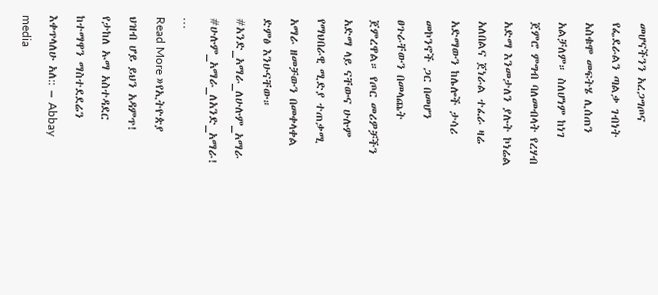መሆናችንን አረጋግጦና የፌደራልን ጣልቃ ገብነት አስቁሞ መፍትሄ ሊሰጠን አልቻለም። ስለሆነም ከነገ ጀምሮ ምግብ ባለመብላት የረሃብ አድማ እንመታለን ያሉት ኮነሬል አለበልና ጀነራል ተፈራ ዛሬ አድማውን ከሌሎች ታሳሪ መኮንኖች ጋር በመሆን ፀጉራቸውን በመላጨት ጀምረዋል። የጦር መሪዎቻችን አድማ ላይ ናቸውና ሁሉም የማህበራዊ ሚድያ ተጠቃሚ አማራ ዘመቻውን በመቀላቀል ድምፅ እንሁናቸው። #አንድ_አማራ_ለሁሉም_አማራ #ሁሉም_አማራ_ለአንድ_አማራ! …
Read More »የኢትዮጵያ ህዝብ ሆይ ይህን አዳምጥ!
የታከለ ኡማ አስተዳደር ከተማዋን ማስተደደሬን እቀጥላለሁ አለ:: – Abbay media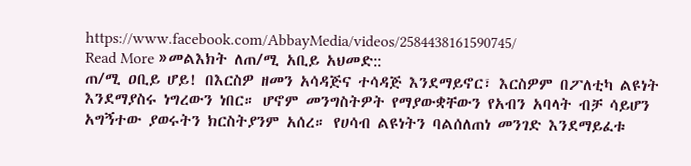https://www.facebook.com/AbbayMedia/videos/2584438161590745/
Read More »መልእክት ለጠ/ሚ አቢይ አህመድ::
ጠ/ሚ ዐቢይ ሆይ! በእርስዎ ዘመን አሳዳጅና ተሳዳጅ እንደማይኖር፣ እርስዎም በፖለቲካ ልዩነት እንደማያስሩ ነግረውን ነበር። ሆኖም መንግስትዎት የማያውቋቸውን የአብን አባላት ብቻ ሳይሆን አግኝተው ያወሩትን ክርስትያንም አሰረ። የሀሳብ ልዩነትን ባልሰለጠነ መንገድ እንደማይፈቱ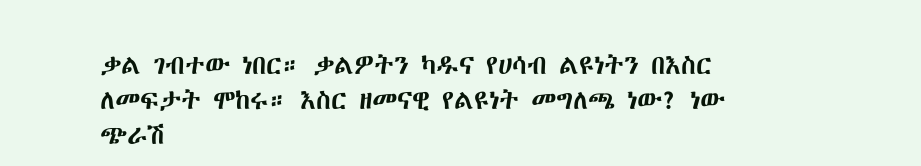ቃል ገብተው ነበር። ቃልዎትን ካዱና የሀሳብ ልዩነትን በእስር ለመፍታት ሞከሩ። እስር ዘመናዊ የልዩነት መግለጫ ነው? ነው ጭራሽ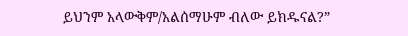ይህንም አላውቅም/አልሰማሁም ብለው ይክዱናል?”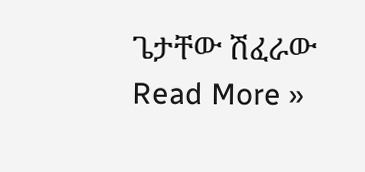ጌታቸው ሽፈራው
Read More »